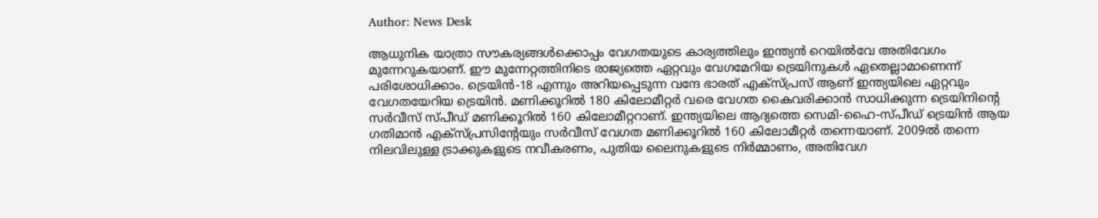Author: News Desk

ആധുനിക യാത്രാ സൗകര്യങ്ങൾക്കൊപ്പം വേഗതയുടെ കാര്യത്തിലും ഇന്ത്യൻ റെയിൽവേ അതിവേഗം മുന്നേറുകയാണ്. ഈ മുന്നേറ്റത്തിനിടെ രാജ്യത്തെ ഏറ്റവും വേഗമേറിയ ട്രെയിനുകൾ ഏതെല്ലാമാണെന്ന് പരിശോധിക്കാം. ട്രെയിൻ-18 എന്നും അറിയപ്പെടുന്ന വന്ദേ ഭാരത് എക്സ്പ്രസ് ആണ് ഇന്ത്യയിലെ ഏറ്റവും വേഗതയേറിയ ട്രെയിൻ. മണിക്കൂറിൽ 180 കിലോമീറ്റർ വരെ വേഗത കൈവരിക്കാൻ സാധിക്കുന്ന ട്രെയിനിന്റെ സർവീസ് സ്പീഡ് മണിക്കൂറിൽ 160 കിലോമീറ്ററാണ്. ഇന്ത്യയിലെ ആദ്യത്തെ സെമി-ഹൈ-സ്പീഡ് ട്രെയിൻ ആയ ഗതിമാൻ എക്സ്പ്രസിന്റേയും സർവീസ് വേഗത മണിക്കൂറിൽ 160 കിലോമീറ്റർ തന്നെയാണ്. 2009ൽ തന്നെ നിലവിലുള്ള ട്രാക്കുകളുടെ നവീകരണം, പുതിയ ലൈനുകളുടെ നിർമ്മാണം, അതിവേഗ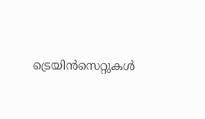ട്രെയിൻസെറ്റുകൾ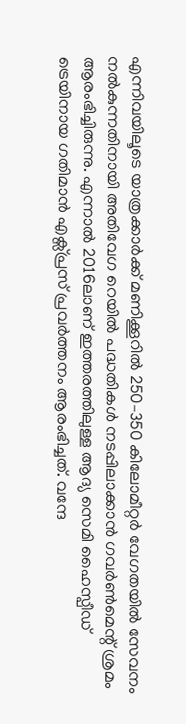എന്നിവയിലൂടെ യാത്രക്കാർക്ക് മണിക്കൂറിൽ 250–350 കിലോമീറ്റർ വേഗതയിൽ സേവനം നൽകുന്നതിനായി അതിവേഗ റെയിൽ പദ്ധതികൾ നടപ്പിലാക്കാൻ ഗവർൺമെന്റ് ശ്രമം ആരംഭിച്ചിരുന്നു. എന്നാൽ 2016ലാണ് ഇത്തരത്തിലുള്ള ആദ്യ സെമി ഹൈസ്പീഡ് ട്രെയിനായ ഗതിമാൻ എക്സ്പ്രസ് പ്രവർത്തനം ആരംഭിച്ചത്. വന്ദേ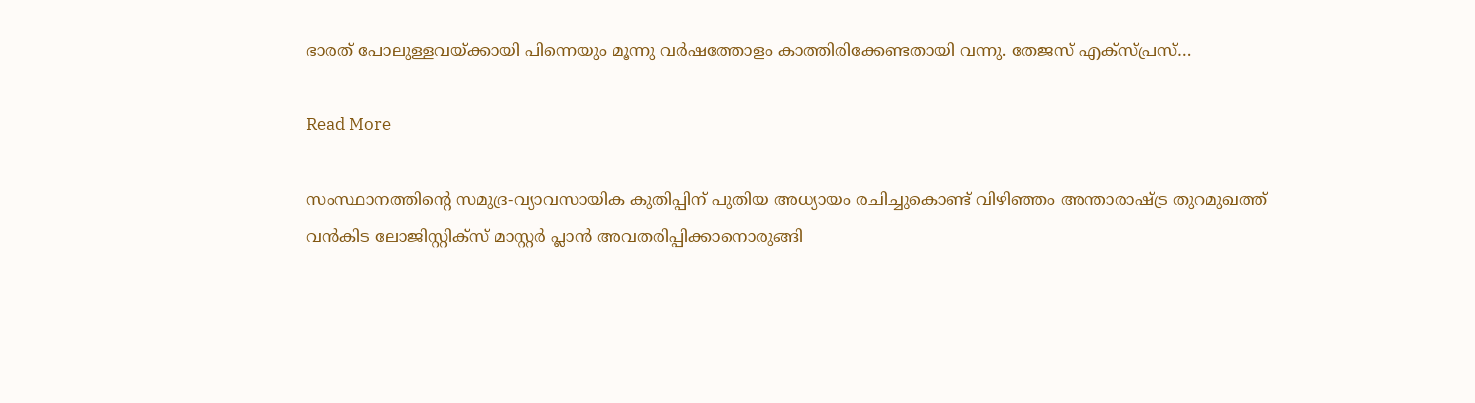ഭാരത് പോലുള്ളവയ്ക്കായി പിന്നെയും മൂന്നു വർഷത്തോളം കാത്തിരിക്കേണ്ടതായി വന്നു. തേജസ് എക്സ്പ്രസ്…

Read More

സംസ്ഥാനത്തിന്റെ സമുദ്ര-വ്യാവസായിക കുതിപ്പിന് പുതിയ അധ്യായം രചിച്ചുകൊണ്ട് വിഴിഞ്ഞം അന്താരാഷ്ട്ര തുറമുഖത്ത് വൻകിട ലോജിസ്റ്റിക്സ് മാസ്റ്റർ പ്ലാൻ അവതരിപ്പിക്കാനൊരുങ്ങി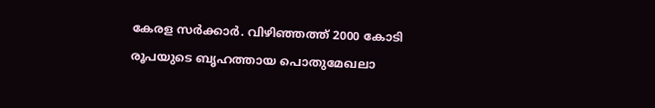കേരള സർക്കാർ. വിഴിഞ്ഞത്ത് 2000 കോടി രൂപയുടെ ബൃഹത്തായ പൊതുമേഖലാ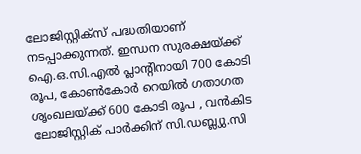ലോജിസ്റ്റിക്സ് പദ്ധതിയാണ് നടപ്പാക്കുന്നത്. ഇന്ധന സുരക്ഷയ്ക്ക് ഐ.ഒ.സി.എൽ പ്ലാന്റിനായി 700 കോടി രൂപ, കോൺകോർ റെയിൽ ഗതാഗത ശൃംഖലയ്ക്ക് 600 കോടി രൂപ , വൻകിട ലോജിസ്റ്റിക് പാർക്കിന് സി.ഡബ്ല്യു.സി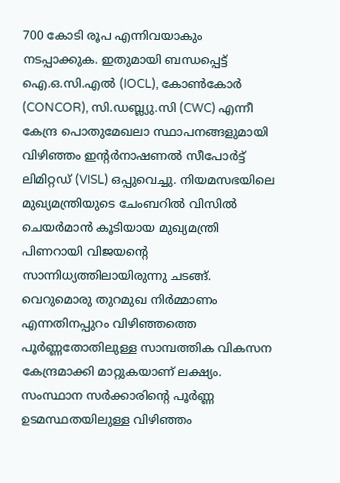700 കോടി രൂപ എന്നിവയാകും നടപ്പാക്കുക. ഇതുമായി ബന്ധപ്പെട്ട് ഐ.ഒ.സി.എൽ (IOCL), കോൺകോർ (CONCOR), സി.ഡബ്ല്യു.സി (CWC) എന്നീ കേന്ദ്ര പൊതുമേഖലാ സ്ഥാപനങ്ങളുമായി വിഴിഞ്ഞം ഇന്റർനാഷണൽ സീപോർട്ട് ലിമിറ്റഡ് (VISL) ഒപ്പുവെച്ചു. നിയമസഭയിലെ മുഖ്യമന്ത്രിയുടെ ചേംബറിൽ വിസിൽ ചെയർമാൻ കൂടിയായ മുഖ്യമന്ത്രി പിണറായി വിജയന്റെ സാന്നിധ്യത്തിലായിരുന്നു ചടങ്ങ്. വെറുമൊരു തുറമുഖ നിർമ്മാണം എന്നതിനപ്പുറം വിഴിഞ്ഞത്തെ പൂർണ്ണതോതിലുള്ള സാമ്പത്തിക വികസന കേന്ദ്രമാക്കി മാറ്റുകയാണ് ലക്ഷ്യം. സംസ്ഥാന സർക്കാരിന്റെ പൂർണ്ണ ഉടമസ്ഥതയിലുള്ള വിഴിഞ്ഞം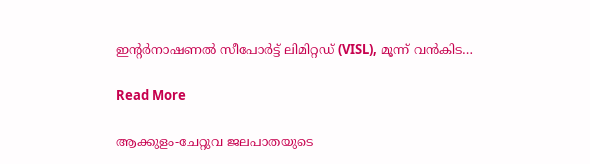ഇന്റർനാഷണൽ സീപോർട്ട് ലിമിറ്റഡ് (VISL), മൂന്ന് വൻകിട…

Read More

ആക്കുളം-ചേറ്റുവ ജലപാതയുടെ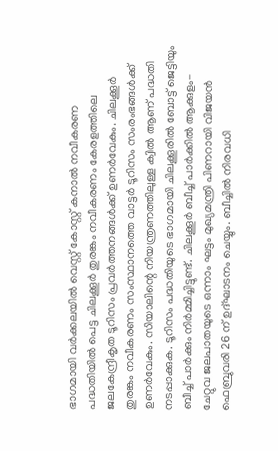ഭാഗമായി വർക്കലയിൽ വെസ്റ്റ് കോസ്റ്റ് കനാല്‍ നവീകരണ പദ്ധതിയിൽ പെട്ട ചിലക്കൂര്‍ തുരങ്കം നവീകരണം കേരളത്തിലെ ജലകേന്ദ്രീകൃത ടൂറിസം പ്രവര്‍ത്തനങ്ങള്‍ക്ക് ഉണര്‍വേകും. ചിലക്കൂര്‍ തുരങ്കം നവീകരണം സംസ്ഥാനത്തെ വാട്ടര്‍ ടൂറിസം സംരംഭങ്ങൾക്ക് ഉണര്‍വേകും. സിയാലിന്റെ നിയന്ത്രണത്തിലുള്ള ക്വിൽ ആണ് പദ്ധതി നടപ്പാക്കുക. ടൂറിസം പദ്ധതിയുടെ ഭാഗമായി ചിലക്കൂരില്‍ ബോട്ട് ജെട്ടിയും ബീച്ച് പാര്‍ക്കും നിര്‍മ്മിച്ചിട്ടുണ്ട്. ചിലക്കൂര്‍ ബീച്ച് പാര്‍ക്കില്‍ ആക്കുളം-ചേറ്റുവ ജലപാതയുടെ ഒന്നാം ഘട്ടം മുഖ്യമന്ത്രി പിണറായി വിജയന്‍ ഫെബ്രുവരി 26 ന് ഉദ്ഘാടനം ചെയ്യും. ബീച്ചില്‍ നിരവധി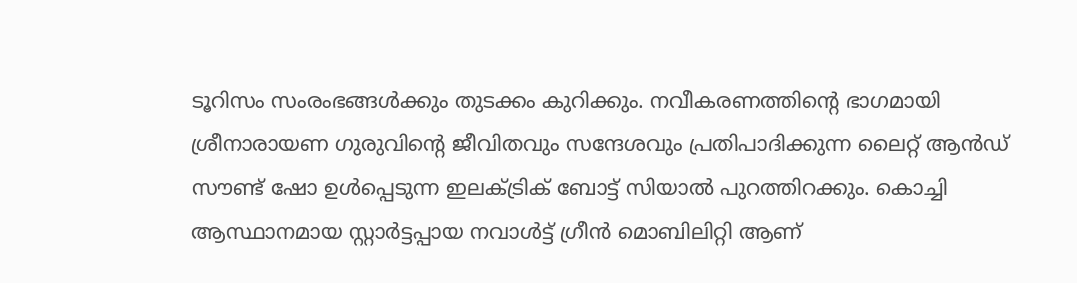ടൂറിസം സംരംഭങ്ങള്‍ക്കും തുടക്കം കുറിക്കും. നവീകരണത്തിന്‍റെ ഭാഗമായി ശ്രീനാരായണ ഗുരുവിന്‍റെ ജീവിതവും സന്ദേശവും പ്രതിപാദിക്കുന്ന ലൈറ്റ് ആന്‍ഡ് സൗണ്ട് ഷോ ഉള്‍പ്പെടുന്ന ഇലക്ട്രിക് ബോട്ട് സിയാല്‍ പുറത്തിറക്കും. കൊച്ചി ആസ്ഥാനമായ സ്റ്റാര്‍ട്ടപ്പായ നവാള്‍ട്ട് ഗ്രീന്‍ മൊബിലിറ്റി ആണ്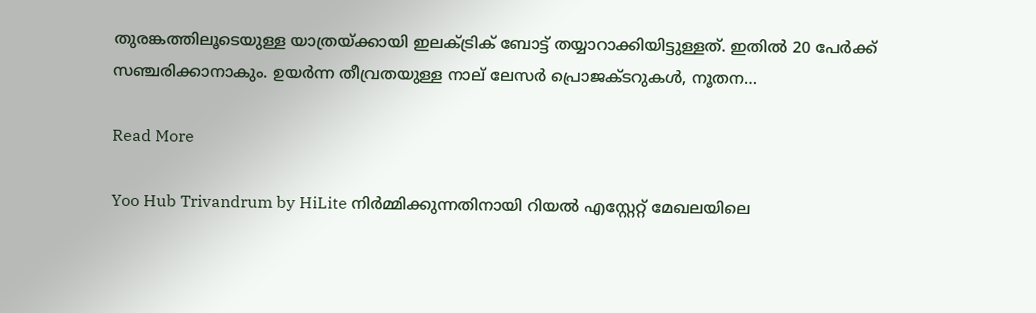തുരങ്കത്തിലൂടെയുള്ള യാത്രയ്ക്കായി ഇലക്ട്രിക് ബോട്ട് തയ്യാറാക്കിയിട്ടുള്ളത്. ഇതില്‍ 20 പേര്‍ക്ക് സഞ്ചരിക്കാനാകും. ഉയര്‍ന്ന തീവ്രതയുള്ള നാല് ലേസര്‍ പ്രൊജക്ടറുകള്‍, നൂതന…

Read More

Yoo Hub Trivandrum by HiLite നിര്‍മ്മിക്കുന്നതിനായി റിയല്‍ എസ്റ്റേറ്റ് മേഖലയിലെ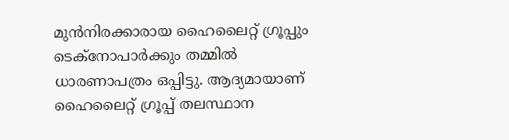മുന്‍നിരക്കാരായ ഹൈലൈറ്റ് ഗ്രൂപ്പും ടെക്നോപാര്‍ക്കും തമ്മില്‍ ധാരണാപത്രം ഒപ്പിട്ടു. ആദ്യമായാണ് ഹൈലൈറ്റ് ഗ്രൂപ്പ് തലസ്ഥാന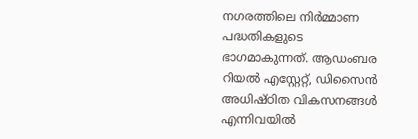നഗരത്തിലെ നിര്‍മ്മാണ പദ്ധതികളുടെ ഭാഗമാകുന്നത്. ആഡംബര റിയല്‍ എസ്റ്റേറ്റ്, ഡിസൈന്‍ അധിഷ്ഠിത വികസനങ്ങള്‍ എന്നിവയില്‍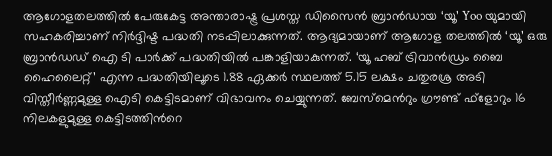ആഗോളതലത്തില്‍ പേരുകേട്ട അന്താരാഷ്ട്ര പ്രശസ്ത ഡിസൈന്‍ ബ്രാന്‍ഡായ ‘യൂ’ Yoo യുമായി സഹകരിച്ചാണ് നിര്‍ദ്ദിഷ്ട പദ്ധതി നടപ്പിലാക്കുന്നത്. ആദ്യമായാണ് ആഗോള തലത്തില്‍ ‘യൂ’ ഒരു ബ്രാന്‍ഡഡ് ഐ ടി പാര്‍ക്ക് പദ്ധതിയില്‍ പങ്കാളിയാകുന്നത്. ‘യൂ ഹബ് ട്രിവാന്‍ഡ്രം ബൈ ഹൈലൈറ്റ്’ എന്ന പദ്ധതിയിലൂടെ 1.88 ഏക്കര്‍ സ്ഥലത്ത് 5.15 ലക്ഷം ചതുരശ്ര അടി വിസ്തീര്‍ണ്ണമുള്ള ഐടി കെട്ടിടമാണ് വിഭാവനം ചെയ്യുന്നത്. ബേസ്മെന്‍റും ഗ്രൗണ്ട് ഫ്ളോറും 16 നിലകളുമുള്ള കെട്ടിടത്തിന്‍റെ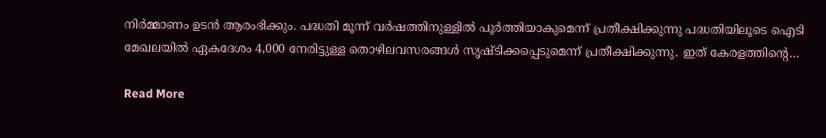നിര്‍മ്മാണം ഉടന്‍ ആരംഭിക്കും. പദ്ധതി മൂന്ന് വര്‍ഷത്തിനുള്ളില്‍ പൂര്‍ത്തിയാകുമെന്ന് പ്രതീക്ഷിക്കുന്നു പദ്ധതിയിലൂടെ ഐടി മേഖലയില്‍ ഏകദേശം 4,000 നേരിട്ടുള്ള തൊഴിലവസരങ്ങള്‍ സൃഷ്ടിക്കപ്പെടുമെന്ന് പ്രതീക്ഷിക്കുന്നു. ഇത് കേരളത്തിന്‍റെ…

Read More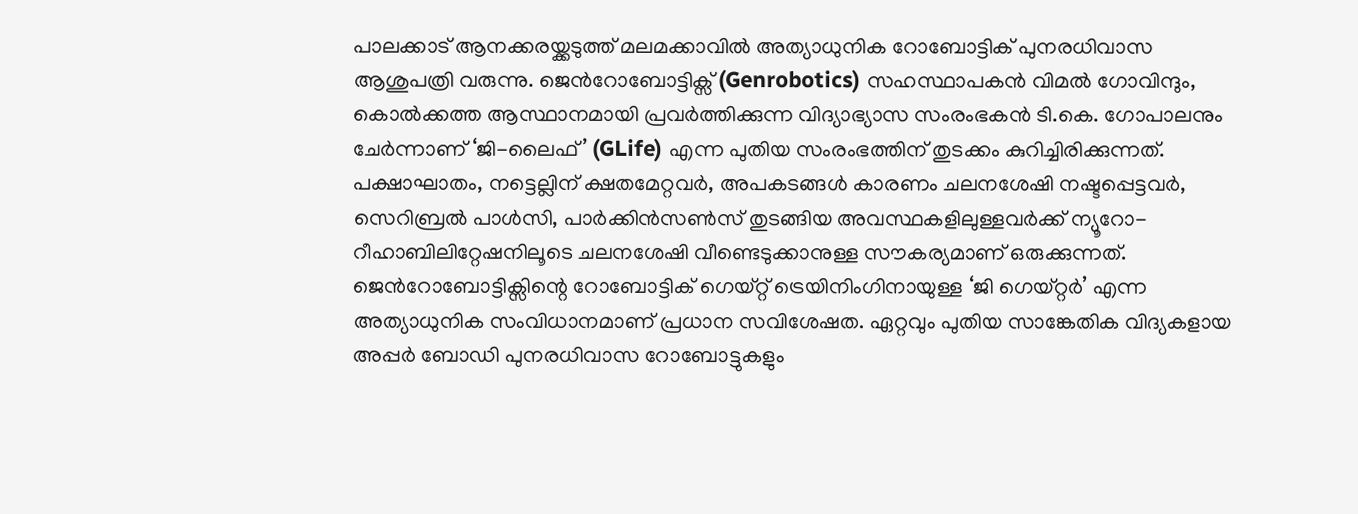പാലക്കാട് ആനക്കരയ്ക്കടുത്ത് മലമക്കാവിൽ അത്യാധുനിക റോബോട്ടിക് പുനരധിവാസ ആശുപത്രി വരുന്നു. ജെൻറോബോട്ടിക്സ് (Genrobotics) സഹസ്ഥാപകൻ വിമൽ ഗോവിന്ദും, കൊൽക്കത്ത ആസ്ഥാനമായി പ്രവർത്തിക്കുന്ന വിദ്യാഭ്യാസ സംരംഭകൻ ടി.കെ. ഗോപാലനും ചേർന്നാണ് ‘ജി-ലൈഫ്’ (GLife) എന്ന പുതിയ സംരംഭത്തിന് തുടക്കം കുറിച്ചിരിക്കുന്നത്. പക്ഷാഘാതം, നട്ടെല്ലിന് ക്ഷതമേറ്റവർ, അപകടങ്ങൾ കാരണം ചലനശേഷി നഷ്ടപ്പെട്ടവർ, സെറിബ്രൽ പാൾസി, പാർക്കിൻസൺസ് തുടങ്ങിയ അവസ്ഥകളിലുള്ളവർക്ക് ന്യൂറോ-റീഹാബിലിറ്റേഷനിലൂടെ ചലനശേഷി വീണ്ടെടുക്കാനുള്ള സൗകര്യമാണ് ഒരുക്കുന്നത്. ജെൻറോബോട്ടിക്സിന്റെ റോബോട്ടിക് ഗെയ്റ്റ് ട്രെയിനിംഗിനായുള്ള ‘ജി ഗെയ്‌റ്റർ’ എന്ന അത്യാധുനിക സംവിധാനമാണ് പ്രധാന സവിശേഷത. ഏറ്റവും പുതിയ സാങ്കേതിക വിദ്യകളായ അപ്പർ ബോഡി പുനരധിവാസ റോബോട്ടുകളും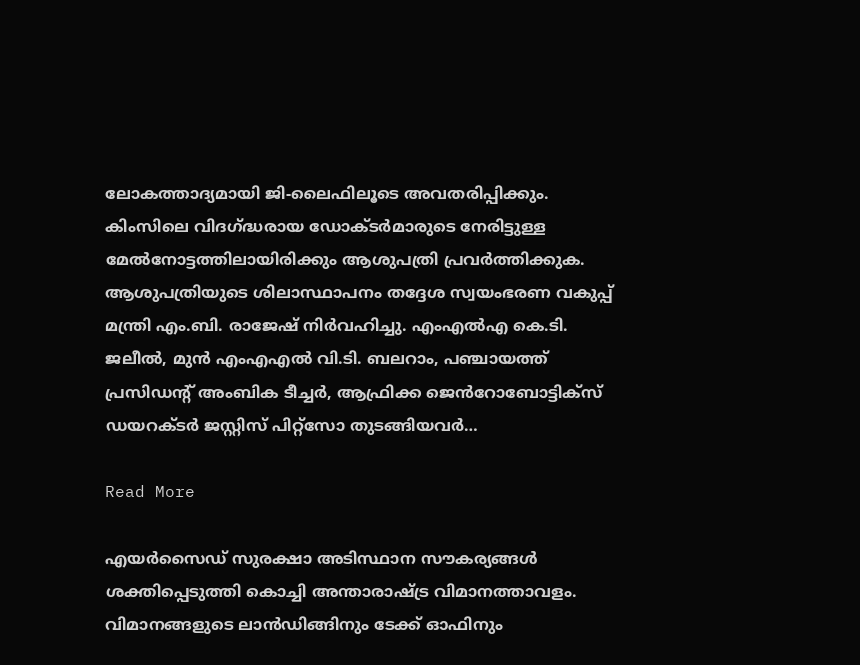ലോകത്താദ്യമായി ജി-ലൈഫിലൂടെ അവതരിപ്പിക്കും. കിംസിലെ വിദഗ്ദ്ധരായ ഡോക്ടർമാരുടെ നേരിട്ടുള്ള മേൽനോട്ടത്തിലായിരിക്കും ആശുപത്രി പ്രവർത്തിക്കുക. ആശുപത്രിയുടെ ശിലാസ്ഥാപനം തദ്ദേശ സ്വയംഭരണ വകുപ്പ് മന്ത്രി എം.ബി. രാജേഷ് നിർവഹിച്ചു. എംഎൽഎ കെ.ടി. ജലീൽ, മുൻ എംഎഎൽ വി.ടി. ബലറാം, പഞ്ചായത്ത് പ്രസിഡന്റ് അംബിക ടീച്ചർ, ആഫ്രിക്ക ജെൻറോബോട്ടിക്സ് ഡയറക്ടർ ജസ്റ്റിസ് പിറ്റ്സോ തുടങ്ങിയവർ…

Read More

എയർസൈഡ് സുരക്ഷാ അടിസ്ഥാന സൗകര്യങ്ങൾ ശക്തിപ്പെടുത്തി കൊച്ചി അന്താരാഷ്ട്ര വിമാനത്താവളം. വിമാനങ്ങളുടെ ലാൻഡിങ്ങിനും ടേക്ക് ഓഫിനും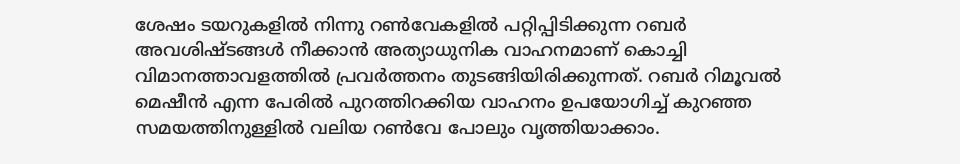ശേഷം ടയറുകളിൽ നിന്നു റൺവേകളിൽ പറ്റിപ്പിടിക്കുന്ന റബർ അവശിഷ്ടങ്ങൾ നീക്കാൻ അത്യാധുനിക വാഹനമാണ് കൊച്ചി വിമാനത്താവളത്തിൽ പ്രവർത്തനം തുടങ്ങിയിരിക്കുന്നത്. റബർ റിമൂവൽ മെഷീൻ എന്ന പേരിൽ പുറത്തിറക്കിയ വാഹനം ഉപയോഗിച്ച് കുറഞ്ഞ സമയത്തിനുള്ളിൽ വലിയ റൺവേ പോലും വൃത്തിയാക്കാം.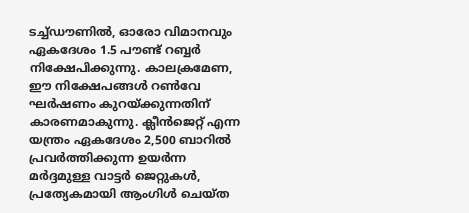ടച്ച്ഡൗണിൽ, ഓരോ വിമാനവും ഏകദേശം 1.5 പൗണ്ട് റബ്ബർ നിക്ഷേപിക്കുന്നു. കാലക്രമേണ, ഈ നിക്ഷേപങ്ങൾ റൺവേ ഘർഷണം കുറയ്ക്കുന്നതിന് കാരണമാകുന്നു. ക്ലീൻജെറ്റ് എന്ന യന്ത്രം ഏകദേശം 2,500 ബാറിൽ പ്രവർത്തിക്കുന്ന ഉയർന്ന മർദ്ദമുള്ള വാട്ടർ ജെറ്റുകൾ, പ്രത്യേകമായി ആംഗിൾ ചെയ്ത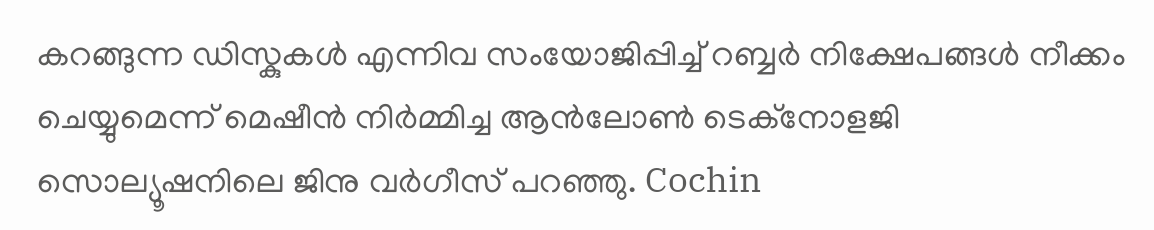കറങ്ങുന്ന ഡിസ്കുകൾ എന്നിവ സംയോജിപ്പിച്ച് റബ്ബർ നിക്ഷേപങ്ങൾ നീക്കം ചെയ്യുമെന്ന് മെഷീൻ നിർമ്മിച്ച ആൻലോൺ ടെക്നോളജി സൊല്യൂഷനിലെ ജിനു വർഗീസ് പറഞ്ഞു. Cochin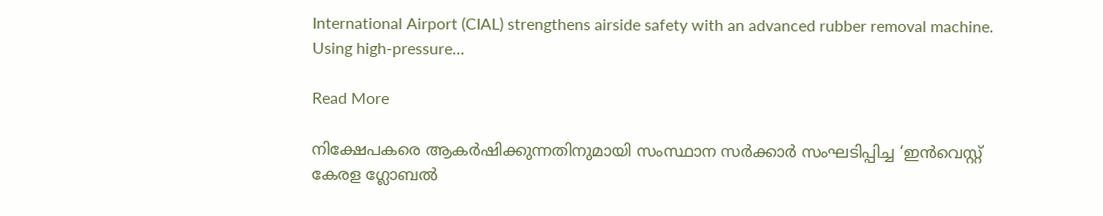International Airport (CIAL) strengthens airside safety with an advanced rubber removal machine. Using high-pressure…

Read More

നിക്ഷേപകരെ ആകർഷിക്കുന്നതിനുമായി സംസ്ഥാന സർക്കാർ സംഘടിപ്പിച്ച ‘ഇൻവെസ്റ്റ് കേരള ഗ്ലോബൽ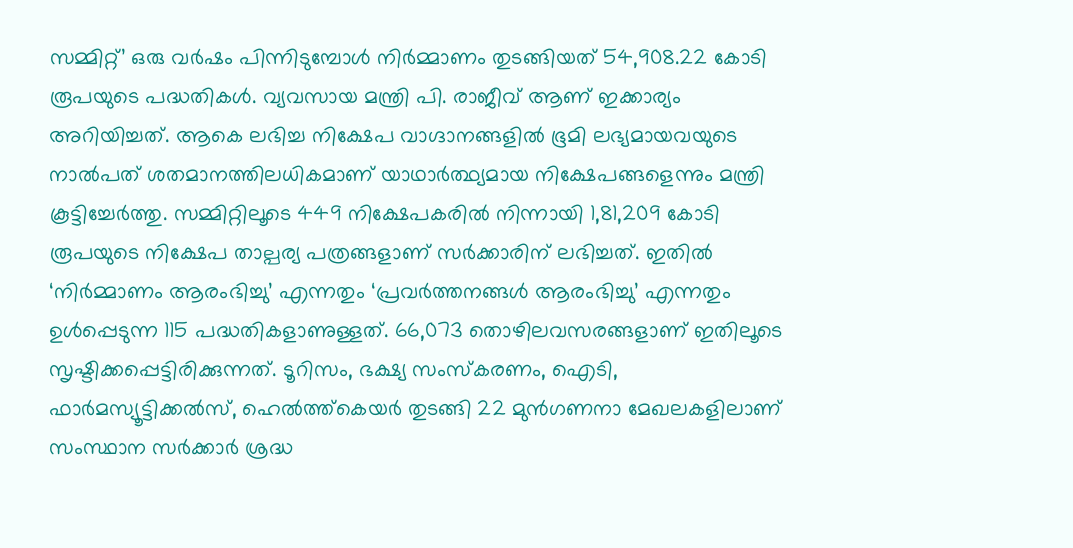സമ്മിറ്റ്’ ഒരു വർഷം പിന്നിടുമ്പോൾ നിർമ്മാണം തുടങ്ങിയത് 54,908.22 കോടി രൂപയുടെ പദ്ധതികൾ. വ്യവസായ മന്ത്രി പി. രാജീവ് ആണ് ഇക്കാര്യം അറിയിച്ചത്. ആകെ ലഭിച്ച നിക്ഷേപ വാഗ്ദാനങ്ങളിൽ ഭൂമി ലഭ്യമായവയുടെ നാൽപത് ശതമാനത്തിലധികമാണ് യാഥാർത്ഥ്യമായ നിക്ഷേപങ്ങളെന്നും മന്ത്രി കൂട്ടിച്ചേർത്തു. സമ്മിറ്റിലൂടെ 449 നിക്ഷേപകരിൽ നിന്നായി 1,81,209 കോടി രൂപയുടെ നിക്ഷേപ താല്പര്യ പത്രങ്ങളാണ് സർക്കാരിന് ലഭിച്ചത്. ഇതിൽ ‘നിർമ്മാണം ആരംഭിച്ചു’ എന്നതും ‘പ്രവർത്തനങ്ങൾ ആരംഭിച്ചു’ എന്നതും ഉൾപ്പെടുന്ന 115 പദ്ധതികളാണുള്ളത്. 66,073 തൊഴിലവസരങ്ങളാണ് ഇതിലൂടെ സൃഷ്ടിക്കപ്പെട്ടിരിക്കുന്നത്. ടൂറിസം, ഭക്ഷ്യ സംസ്കരണം, ഐടി, ഫാർമസ്യൂട്ടിക്കൽസ്, ഹെൽത്ത്കെയർ തുടങ്ങി 22 മുൻഗണനാ മേഖലകളിലാണ് സംസ്ഥാന സർക്കാർ ശ്രദ്ധ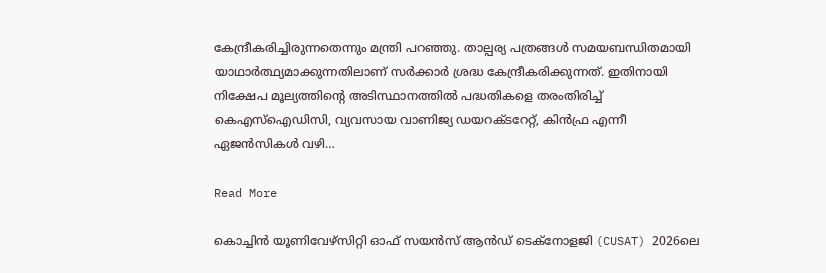കേന്ദ്രീകരിച്ചിരുന്നതെന്നും മന്ത്രി പറഞ്ഞു. താല്പര്യ പത്രങ്ങൾ സമയബന്ധിതമായി യാഥാർത്ഥ്യമാക്കുന്നതിലാണ് സർക്കാർ ശ്രദ്ധ കേന്ദ്രീകരിക്കുന്നത്. ഇതിനായി നിക്ഷേപ മൂല്യത്തിന്റെ അടിസ്ഥാനത്തിൽ പദ്ധതികളെ തരംതിരിച്ച് കെഎസ്ഐഡിസി, വ്യവസായ വാണിജ്യ ഡയറക്ടറേറ്റ്, കിൻഫ്ര എന്നീ ഏജൻസികൾ വഴി…

Read More

കൊച്ചിൻ യൂണിവേഴ്സിറ്റി ഓഫ് സയൻസ് ആൻഡ് ടെക്നോളജി (CUSAT) 2026ലെ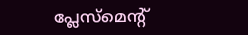പ്ലേസ്മെന്റ്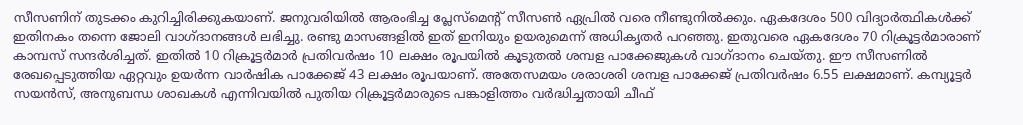സീസണിന് തുടക്കം കുറിച്ചിരിക്കുകയാണ്. ജനുവരിയിൽ ആരംഭിച്ച പ്ലേസ്മെന്റ് സീസൺ ഏപ്രിൽ വരെ നീണ്ടുനിൽക്കും. ഏകദേശം 500 വിദ്യാർത്ഥികൾക്ക് ഇതിനകം തന്നെ ജോലി വാഗ്ദാനങ്ങൾ ലഭിച്ചു. രണ്ടു മാസങ്ങളിൽ ഇത് ഇനിയും ഉയരുമെന്ന് അധികൃതർ പറഞ്ഞു. ഇതുവരെ ഏകദേശം 70 റിക്രൂട്ടർമാരാണ് കാമ്പസ് സന്ദർശിച്ചത്. ഇതിൽ 10 റിക്രൂട്ടർമാർ പ്രതിവർഷം 10 ലക്ഷം രൂപയിൽ കൂടുതൽ ശമ്പള പാക്കേജുകൾ വാഗ്ദാനം ചെയ്തു. ഈ സീസണിൽ രേഖപ്പെടുത്തിയ ഏറ്റവും ഉയർന്ന വാർഷിക പാക്കേജ് 43 ലക്ഷം രൂപയാണ്. അതേസമയം ശരാശരി ശമ്പള പാക്കേജ് പ്രതിവർഷം 6.55 ലക്ഷമാണ്. കമ്പ്യൂട്ടർ സയൻസ്, അനുബന്ധ ശാഖകൾ എന്നിവയിൽ പുതിയ റിക്രൂട്ടർമാരുടെ പങ്കാളിത്തം വർദ്ധിച്ചതായി ചീഫ്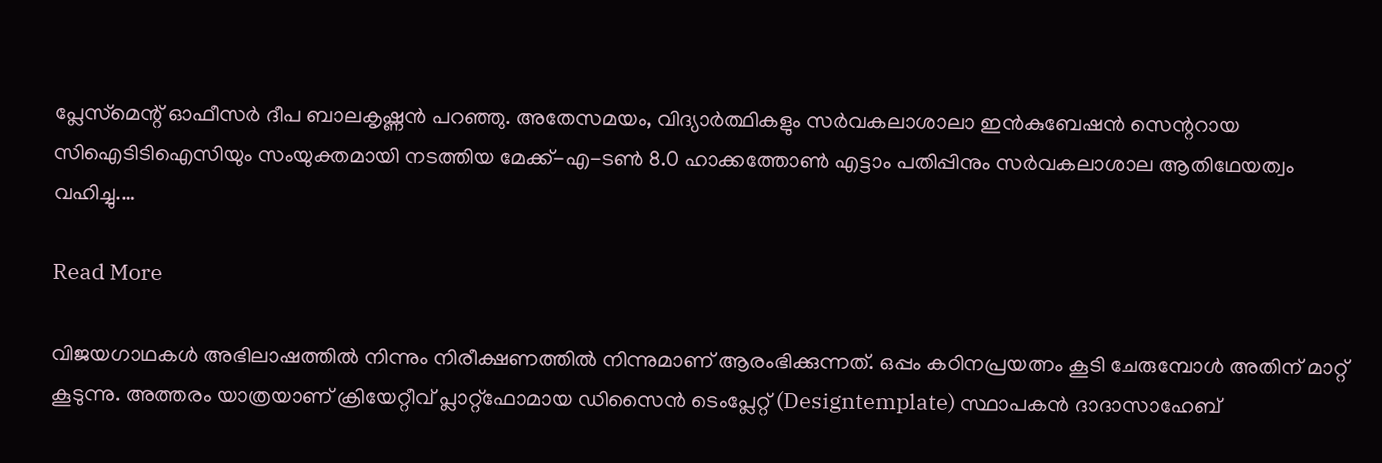പ്ലേസ്‌മെന്റ് ഓഫീസർ ദീപ ബാലകൃഷ്ണൻ പറഞ്ഞു. അതേസമയം, വിദ്യാർത്ഥികളും സർവകലാശാലാ ഇൻകുബേഷൻ സെന്ററായ സിഐടിടിഐസിയും സംയുക്തമായി നടത്തിയ മേക്ക്-എ-ടൺ 8.0 ഹാക്കത്തോൺ എട്ടാം പതിപ്പിനും സർവകലാശാല ആതിഥേയത്വം വഹിച്ചു.…

Read More

വിജയഗാഥകൾ അഭിലാഷത്തിൽ നിന്നും നിരീക്ഷണത്തിൽ നിന്നുമാണ് ആരംഭിക്കുന്നത്. ഒപ്പം കഠിനപ്രയത്നം കൂടി ചേരുമ്പോൾ അതിന് മാറ്റ് കൂടുന്നു. അത്തരം യാത്രയാണ് ക്രിയേറ്റീവ് പ്ലാറ്റ്ഫോമായ ഡിസൈൻ ടെംപ്ലേറ്റ് (Designtemplate) സ്ഥാപകൻ ദാദാസാഹേബ്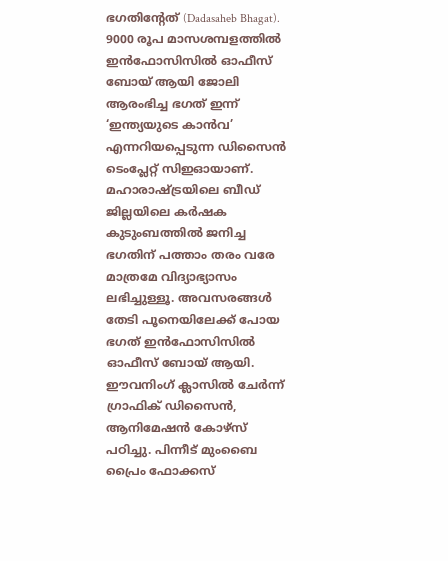ഭഗതിന്റേത് (Dadasaheb Bhagat). 9000 രൂപ മാസശമ്പളത്തിൽ ഇൻഫോസിസിൽ ഓഫീസ് ബോയ് ആയി ജോലി ആരംഭിച്ച ഭഗത് ഇന്ന് ‘ഇന്ത്യയുടെ കാൻവ’ എന്നറിയപ്പെടുന്ന ഡിസൈൻ ടെംപ്ലേറ്റ് സിഇഓയാണ്. മഹാരാഷ്ട്രയിലെ ബീഡ് ജില്ലയിലെ കർഷക കുടുംബത്തിൽ ജനിച്ച ഭഗതിന് പത്താം തരം വരേ മാത്രമേ വിദ്യാഭ്യാസം ലഭിച്ചുള്ളൂ. അവസരങ്ങൾ തേടി പൂനെയിലേക്ക് പോയ ഭഗത് ഇൻഫോസിസിൽ ഓഫീസ് ബോയ് ആയി. ഈവനിംഗ് ക്ലാസിൽ ചേർന്ന് ഗ്രാഫിക് ഡിസൈൻ, ആനിമേഷൻ കോഴ്‌സ് പഠിച്ചു. പിന്നീട് മുംബൈ പ്രൈം ഫോക്കസ്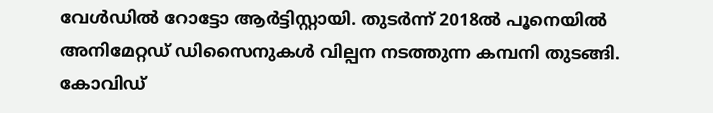വേൾഡിൽ റോട്ടോ ആർട്ടിസ്റ്റായി. തുടർന്ന് 2018ൽ പൂനെയിൽ അനിമേറ്റഡ് ഡിസൈനുകൾ വില്പന നടത്തുന്ന കമ്പനി തുടങ്ങി. കോവിഡ്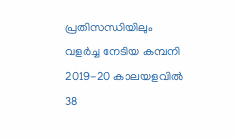പ്രതിസന്ധിയിലും വളർച്ച നേടിയ കമ്പനി 2019-20 കാലയളവിൽ 38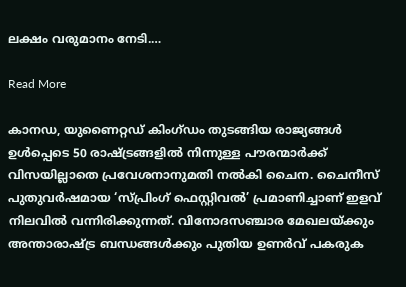ലക്ഷം വരുമാനം നേടി.…

Read More

കാനഡ, യുണൈറ്റഡ് കിംഗ്ഡം തുടങ്ങിയ രാജ്യങ്ങൾ ഉൾപ്പെടെ 50 രാഷ്ട്രങ്ങളിൽ നിന്നുള്ള പൗരന്മാർക്ക് വിസയില്ലാതെ പ്രവേശനാനുമതി നൽകി ചൈന. ചൈനീസ് പുതുവർഷമായ ‘സ്പ്രിംഗ് ഫെസ്റ്റിവൽ’ പ്രമാണിച്ചാണ് ഇളവ് നിലവിൽ വന്നിരിക്കുന്നത്. വിനോദസഞ്ചാര മേഖലയ്ക്കും അന്താരാഷ്ട്ര ബന്ധങ്ങൾക്കും പുതിയ ഉണർവ് പകരുക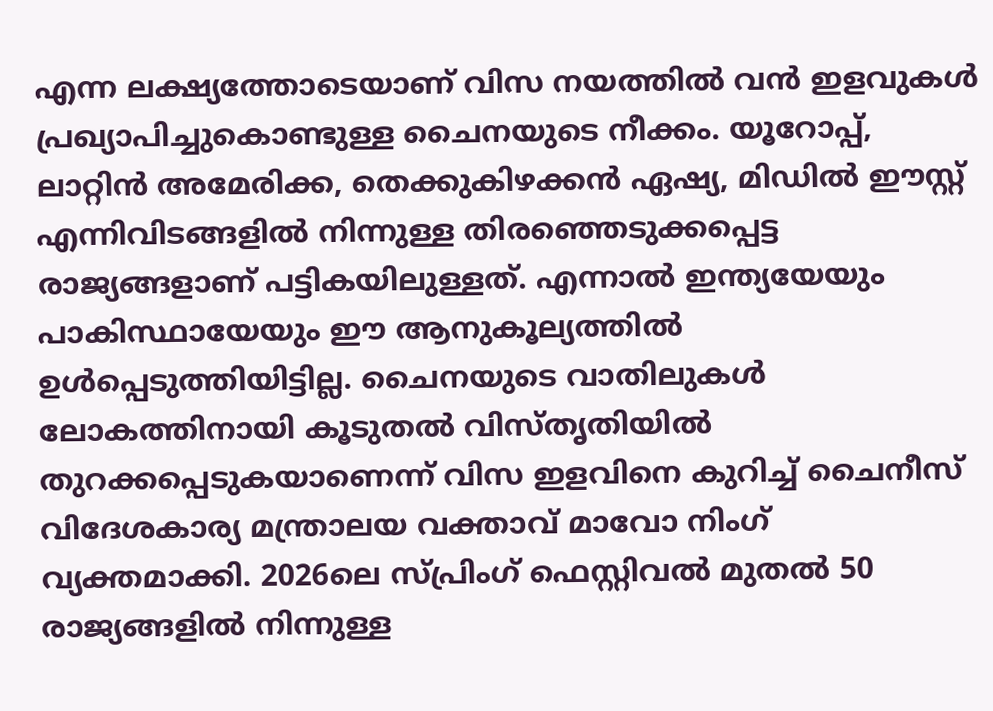എന്ന ലക്ഷ്യത്തോടെയാണ് വിസ നയത്തിൽ വൻ ഇളവുകൾ പ്രഖ്യാപിച്ചുകൊണ്ടുള്ള ചൈനയുടെ നീക്കം. യൂറോപ്പ്, ലാറ്റിൻ അമേരിക്ക, തെക്കുകിഴക്കൻ ഏഷ്യ, മിഡിൽ ഈസ്റ്റ് എന്നിവിടങ്ങളിൽ നിന്നുള്ള തിരഞ്ഞെടുക്കപ്പെട്ട രാജ്യങ്ങളാണ് പട്ടികയിലുള്ളത്. എന്നാൽ ഇന്ത്യയേയും പാകിസ്ഥായേയും ഈ ആനുകൂല്യത്തിൽ ഉൾപ്പെടുത്തിയിട്ടില്ല. ചൈനയുടെ വാതിലുകൾ ലോകത്തിനായി കൂടുതൽ വിസ്തൃതിയിൽ തുറക്കപ്പെടുകയാണെന്ന് വിസ ഇളവിനെ കുറിച്ച് ചൈനീസ് വിദേശകാര്യ മന്ത്രാലയ വക്താവ് മാവോ നിംഗ് വ്യക്തമാക്കി. 2026ലെ സ്പ്രിംഗ് ഫെസ്റ്റിവൽ മുതൽ 50 രാജ്യങ്ങളിൽ നിന്നുള്ള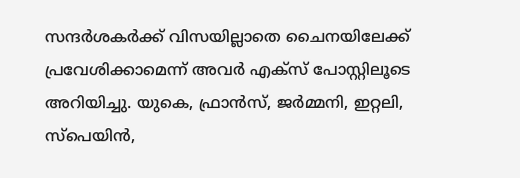സന്ദർശകർക്ക് വിസയില്ലാതെ ചൈനയിലേക്ക് പ്രവേശിക്കാമെന്ന് അവർ എക്സ് പോസ്റ്റിലൂടെ അറിയിച്ചു. യുകെ, ഫ്രാൻസ്, ജർമ്മനി, ഇറ്റലി, സ്പെയിൻ,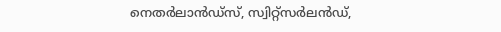നെതർലാൻഡ്സ്, സ്വിറ്റ്സർലൻഡ്,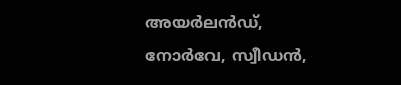അയർലൻഡ്, നോർവേ, സ്വീഡൻ,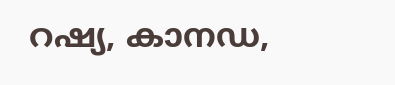റഷ്യ, കാനഡ,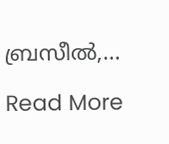ബ്രസീൽ,…

Read More